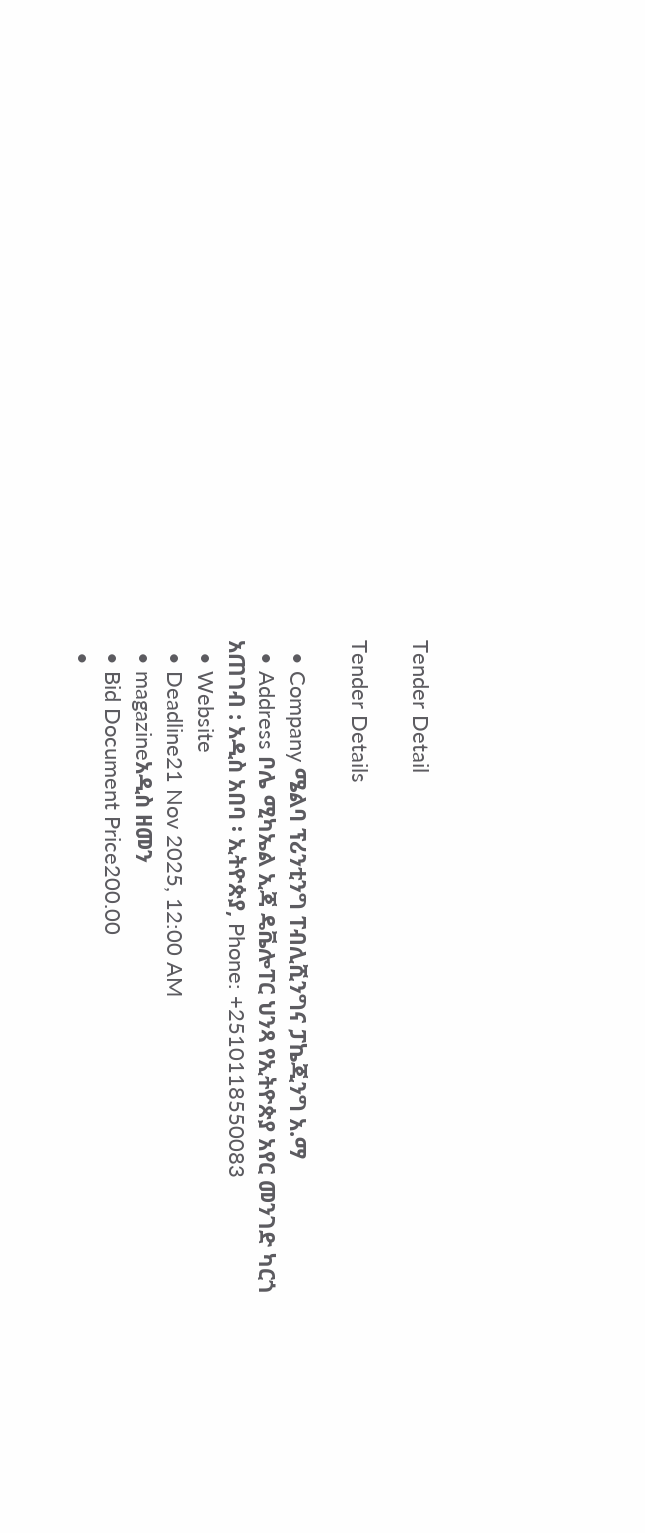Tender Detail

Tender Details

  • Company ሜልባ ፕሪንቲንግ ፐብሊሺንግና ፓኬጂንግ አ.ማ
  • Address ቦሌ ሚካኤል ኢጃ ዴቬሎፐር ህንጻ የኢትዮጵያ አየር መንገድ ካርጎ አጠገብ : አዲስ አበባ ፡ ኢትዮጵያ, Phone: +2510118550083
  • Website
  • Deadline21 Nov 2025, 12:00 AM
  • magazineአዲስ ዘመን
  • Bid Document Price200.00
  •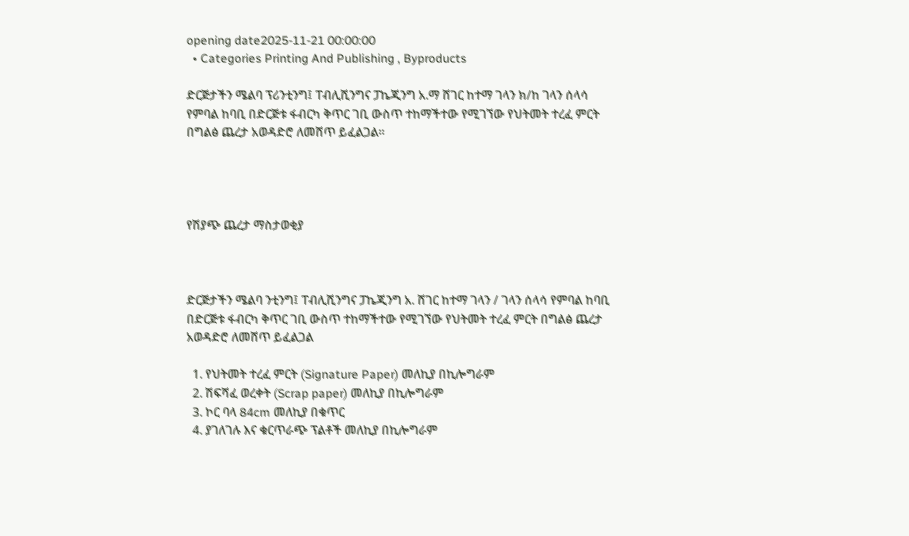opening date2025-11-21 00:00:00
  • Categories Printing And Publishing , Byproducts

ድርጅታችን ሜልባ ፕሪንቲንግ፤ ፐብሊሺንግና ፓኬጂንግ አ.ማ ሸገር ከተማ ገላን ክ/ከ ገላን ሰላሳ የምባል ከባቢ በድርጅቱ ፋብርካ ቅጥር ገቢ ውስጥ ተከማችተው የሚገኘው የህትመት ተረፈ ምርት በግልፅ ጨረታ አወዳድሮ ለመሸጥ ይፈልጋል።




የሽያጭ ጨረታ ማስታወቂያ



ድርጅታችን ሜልባ ንቲንግ፤ ፐብሊሺንግና ፓኬጂንግ አ. ሸገር ከተማ ገላን / ገላን ሰላሳ የምባል ከባቢ በድርጅቱ ፋብርካ ቅጥር ገቢ ውስጥ ተከማችተው የሚገኘው የህትመት ተረፈ ምርት በግልፅ ጨረታ አወዳድሮ ለመሸጥ ይፈልጋል

  1. የህትመት ተረፈ ምርት (Signature Paper) መለኪያ በኪሎግራም
  2. ሽፍሻፈ ወረቀት (Scrap paper) መለኪያ በኪሎግራም
  3. ኮር ባላ 84cm መለኪያ በቁጥር
  4. ያገለገሉ እና ቁርጥራጭ ፕልቶች መለኪያ በኪሎግራም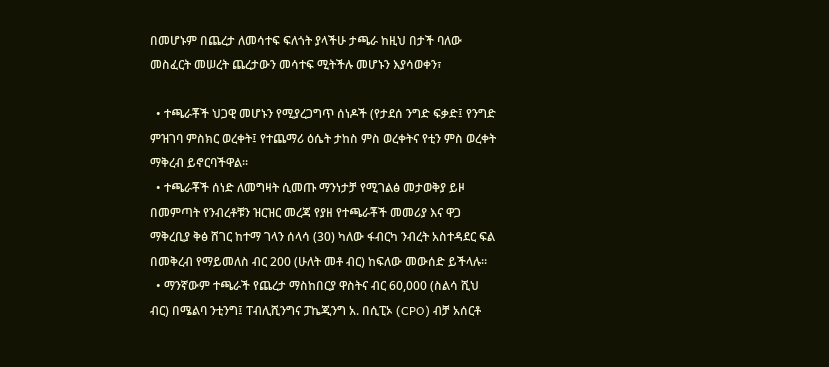በመሆኑም በጨረታ ለመሳተፍ ፍለጎት ያላችሁ ታጫራ ከዚህ በታች ባለው መስፈርት መሠረት ጨረታውን መሳተፍ ሚትችሉ መሆኑን እያሳወቀን፣

  • ተጫራቾች ህጋዊ መሆኑን የሚያረጋግጥ ሰነዶች (የታደሰ ንግድ ፍቃድ፤ የንግድ ምዝገባ ምስክር ወረቀት፤ የተጨማሪ ዕሴት ታከስ ምስ ወረቀትና የቲን ምስ ወረቀት ማቅረብ ይኖርባችዋል፡፡
  • ተጫራቾች ሰነድ ለመግዛት ሲመጡ ማንነታቻ የሚገልፅ መታወቅያ ይዞ በመምጣት የንብረቶቹን ዝርዝር መረጃ የያዘ የተጫራቾች መመሪያ እና ዋጋ ማቅረቢያ ቅፅ ሸገር ከተማ ገላን ሰላሳ (30) ካለው ፋብርካ ንብረት አስተዳደር ፍል በመቅረብ የማይመለስ ብር 200 (ሁለት መቶ ብር) ከፍለው መውሰድ ይችላሉ፡፡
  • ማንኛውም ተጫራች የጨረታ ማስከበርያ ዋስትና ብር 60,000 (ስልሳ ሺህ ብር) በሜልባ ንቲንግ፤ ፐብሊሺንግና ፓኬጂንግ አ. በሲፒኦ (CPO) ብቻ አሰርቶ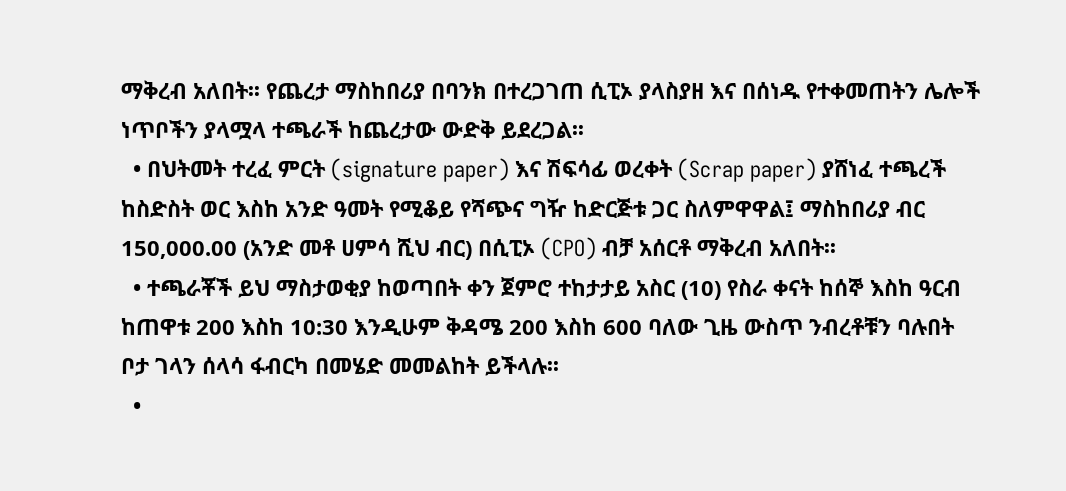ማቅረብ አለበት፡፡ የጨረታ ማስከበሪያ በባንክ በተረጋገጠ ሲፒኦ ያላስያዘ እና በሰነዱ የተቀመጠትን ሌሎች ነጥቦችን ያላሟላ ተጫራች ከጨረታው ውድቅ ይደረጋል፡፡
  • በህትመት ተረፈ ምርት (signature paper) እና ሽፍሳፊ ወረቀት (Scrap paper) ያሸነፈ ተጫረች ከስድስት ወር እስከ አንድ ዓመት የሚቆይ የሻጭና ግዥ ከድርጅቱ ጋር ስለምዋዋል፤ ማስከበሪያ ብር 150,000.00 (አንድ መቶ ሀምሳ ሺህ ብር) በሲፒኦ (CPO) ብቻ አሰርቶ ማቅረብ አለበት፡፡
  • ተጫራቾች ይህ ማስታወቂያ ከወጣበት ቀን ጀምሮ ተከታታይ አስር (10) የስራ ቀናት ከሰኞ እስከ ዓርብ ከጠዋቱ 200 እስከ 10:30 እንዲሁም ቅዳሜ 200 እስከ 600 ባለው ጊዜ ውስጥ ንብረቶቹን ባሉበት ቦታ ገላን ሰላሳ ፋብርካ በመሄድ መመልከት ይችላሉ፡፡
  •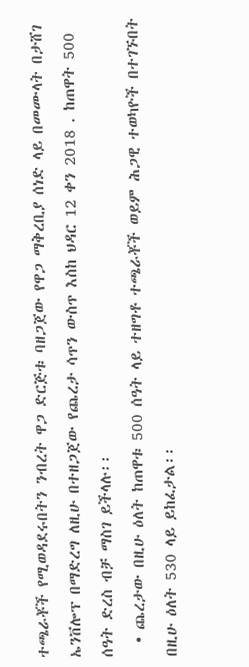ተጫራቾች የሚወዳደሩበትን ንብረት ዋጋ ድርጅቱ ባዘጋጀው የዋጋ ማቅረቢያ ሰነድ ላይ በመሙላት በታሸገ ኤንቨሎፕ በማድረግ ለዚሁ በተዘጋጀው የጨረታ ሳጥን ውስጥ እስከ ህዳር 12 ቀን 2018 . ከጠዋት 500 ሰዓት ድረስ ብቻ ማስገ ይችላሉ፡፡
  • ጨረታው በዚሁ ዕለት ከጠዋቱ 500 ሰዓት ላይ ተዘግቶ ተጫራቾች ወይም ሕጋዊ ተወካዮች በተገኙበት በዚሁ ዕለት 530 ላይ ይከፈታል፡፡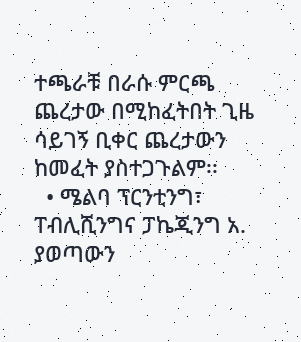ተጫራቹ በራሱ ምርጫ ጨረታው በሚከፈትበት ጊዜ ሳይገኝ ቢቀር ጨረታውን ከመፈት ያስተጋጉልም፡፡
  • ሜልባ ፕርንቲንግ፣ ፐብሊሺንግና ፓኬጂንግ አ. ያወጣውን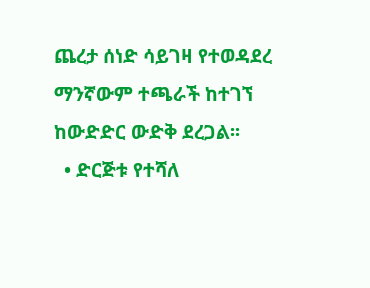ጨረታ ሰነድ ሳይገዛ የተወዳደረ ማንኛውም ተጫራች ከተገኘ ከውድድር ውድቅ ደረጋል፡፡
  • ድርጅቱ የተሻለ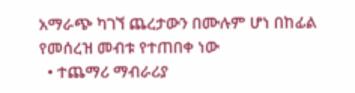አማራጭ ካገኘ ጨረታውን በሙሉም ሆነ በከፊል የመሰረዝ መብቱ የተጠበቀ ነው
  • ተጨማሪ ማብራሪያ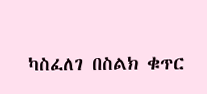ካስፈለገ በስልክ ቁጥር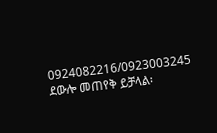0924082216/0923003245 ደውሎ መጠየቅ ይቻላል፡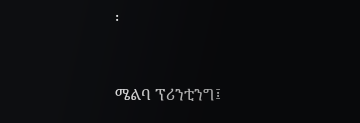፡



ሜልባ ፕሪንቲንግ፤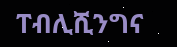ፐብሊሺንግና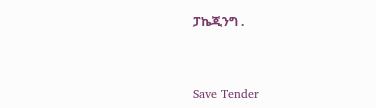ፓኬጂንግ .



Save Tender